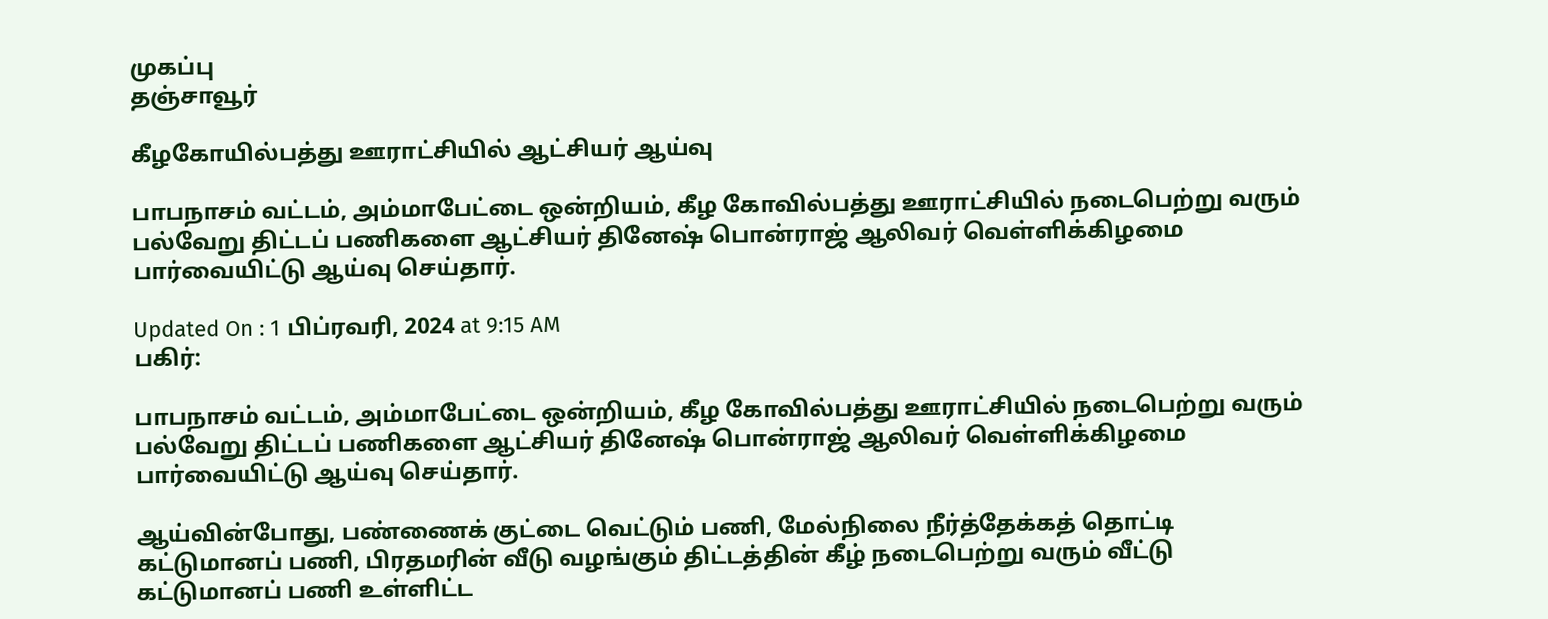முகப்பு
தஞ்சாவூர்

கீழகோயில்பத்து ஊராட்சியில் ஆட்சியர் ஆய்வு

பாபநாசம் வட்டம், அம்மாபேட்டை ஒன்றியம், கீழ கோவில்பத்து ஊராட்சியில் நடைபெற்று வரும் பல்வேறு திட்டப் பணிகளை ஆட்சியர் தினேஷ் பொன்ராஜ் ஆலிவர் வெள்ளிக்கிழமை பார்வையிட்டு ஆய்வு செய்தார்.

Updated On : 1 பிப்ரவரி, 2024 at 9:15 AM
பகிர்:

பாபநாசம் வட்டம், அம்மாபேட்டை ஒன்றியம், கீழ கோவில்பத்து ஊராட்சியில் நடைபெற்று வரும் பல்வேறு திட்டப் பணிகளை ஆட்சியர் தினேஷ் பொன்ராஜ் ஆலிவர் வெள்ளிக்கிழமை பார்வையிட்டு ஆய்வு செய்தார்.

ஆய்வின்போது, பண்ணைக் குட்டை வெட்டும் பணி, மேல்நிலை நீர்த்தேக்கத் தொட்டி கட்டுமானப் பணி, பிரதமரின் வீடு வழங்கும் திட்டத்தின் கீழ் நடைபெற்று வரும் வீட்டு கட்டுமானப் பணி உள்ளிட்ட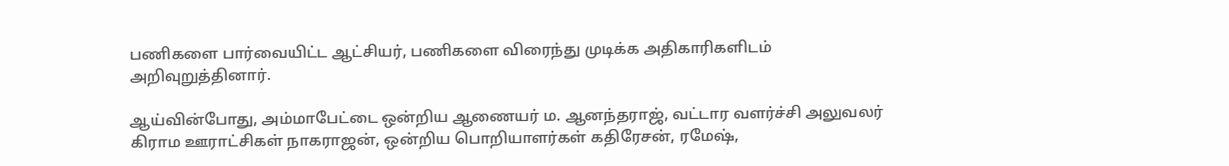பணிகளை பார்வையிட்ட ஆட்சியர், பணிகளை விரைந்து முடிக்க அதிகாரிகளிடம் அறிவுறுத்தினார்.

ஆய்வின்போது, அம்மாபேட்டை ஒன்றிய ஆணையர் ம. ஆனந்தராஜ், வட்டார வளர்ச்சி அலுவலர் கிராம ஊராட்சிகள் நாகராஜன், ஒன்றிய பொறியாளர்கள் கதிரேசன், ரமேஷ்,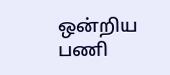ஒன்றிய பணி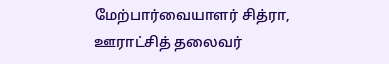மேற்பார்வையாளர் சித்ரா, ஊராட்சித் தலைவர்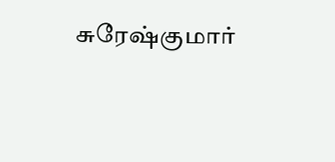சுரேஷ்குமார்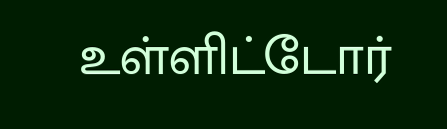உள்ளிட்டோர்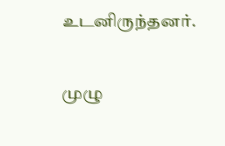உடனிருந்தனர்.

முழு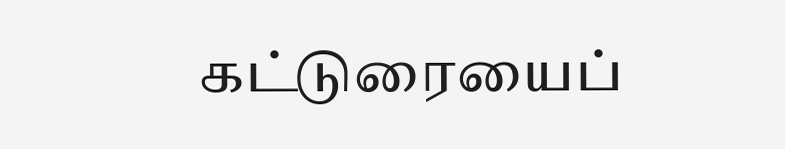கட்டுரையைப்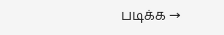படிக்க →